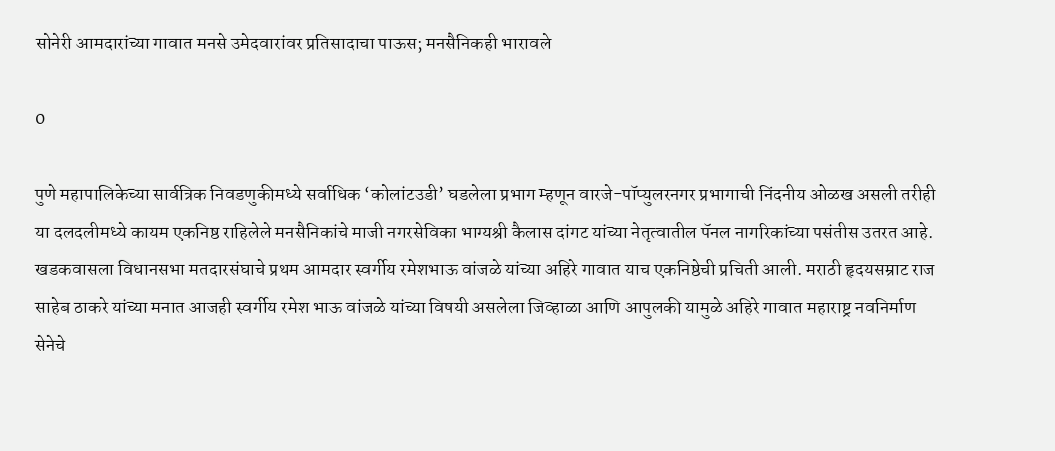सोनेरी आमदारांच्या गावात मनसे उमेदवारांवर प्रतिसादाचा पाऊस; मनसैनिकही भारावले

0

पुणे महापालिकेच्या सार्वत्रिक निवडणुकीमध्ये सर्वाधिक ‘कोलांटउडी’ घडलेला प्रभाग म्हणून वारजे-पॉप्युलरनगर प्रभागाची निंदनीय ओळख असली तरीही या दलदलीमध्ये कायम एकनिष्ठ राहिलेले मनसैनिकांचे माजी नगरसेविका भाग्यश्री कैलास दांगट यांच्या नेतृत्वातील पॅनल नागरिकांच्या पसंतीस उतरत आहे. खडकवासला विधानसभा मतदारसंघाचे प्रथम आमदार स्वर्गीय रमेशभाऊ वांजळे यांच्या अहिरे गावात याच एकनिष्ठेची प्रचिती आली. मराठी हृदयसम्राट राज साहेब ठाकरे यांच्या मनात आजही स्वर्गीय रमेश भाऊ वांजळे यांच्या विषयी असलेला जिव्हाळा आणि आपुलकी यामुळे अहिरे गावात महाराष्ट्र नवनिर्माण सेनेचे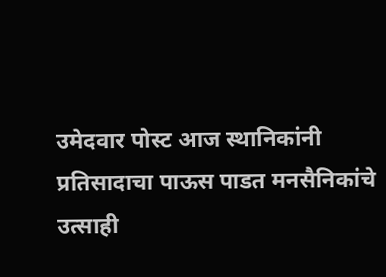उमेदवार पोस्ट आज स्थानिकांनी प्रतिसादाचा पाऊस पाडत मनसैनिकांचे उत्साही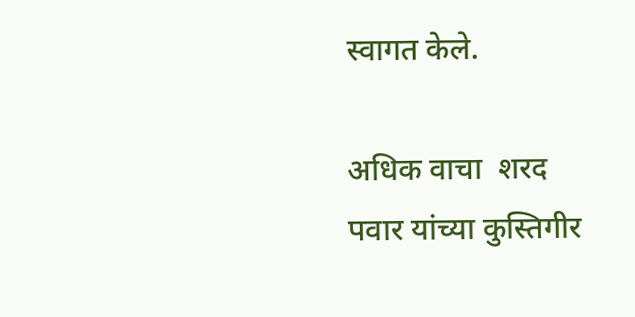स्वागत केले.

अधिक वाचा  शरद पवार यांच्या कुस्तिगीर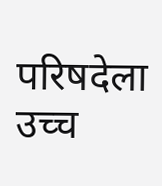परिषदेला उच्च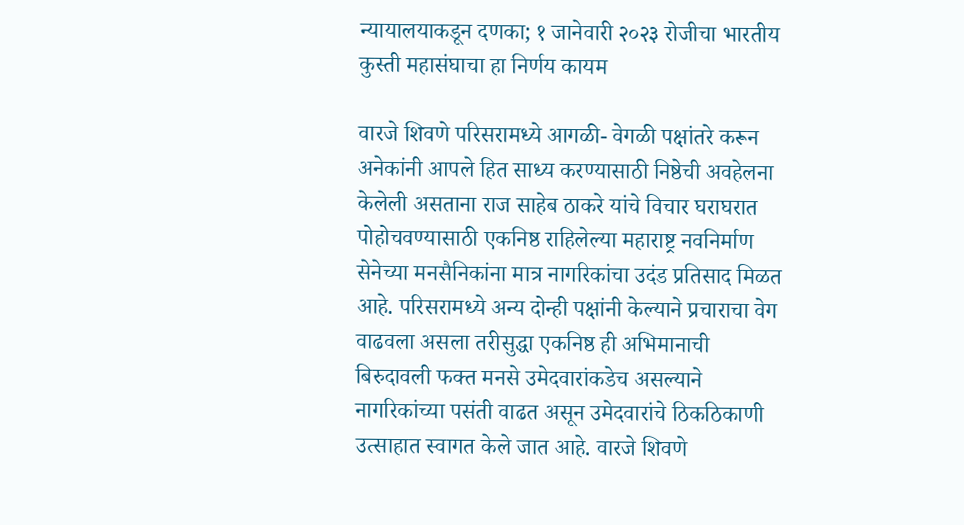न्यायालयाकडून दणका; १ जानेवारी २०२३ रोजीचा भारतीय कुस्ती महासंघाचा हा निर्णय कायम

वारजे शिवणे परिसरामध्ये आगळी- वेगळी पक्षांतरे करून अनेकांनी आपले हित साध्य करण्यासाठी निष्ठेची अवहेलना केलेली असताना राज साहेब ठाकरे यांचे विचार घराघरात पोहोचवण्यासाठी एकनिष्ठ राहिलेल्या महाराष्ट्र नवनिर्माण सेनेच्या मनसैनिकांना मात्र नागरिकांचा उदंड प्रतिसाद मिळत आहे. परिसरामध्ये अन्य दोन्ही पक्षांनी केल्याने प्रचाराचा वेग वाढवला असला तरीसुद्धा एकनिष्ठ ही अभिमानाची बिरुदावली फक्त मनसे उमेदवारांकडेच असल्याने नागरिकांच्या पसंती वाढत असून उमेदवारांचे ठिकठिकाणी उत्साहात स्वागत केले जात आहे. वारजे शिवणे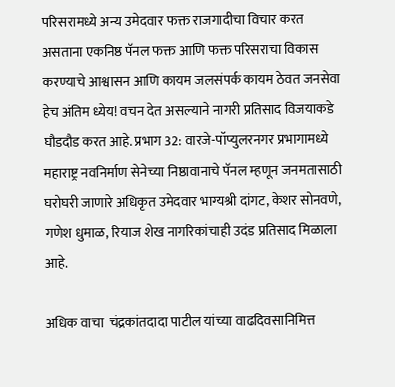परिसरामध्ये अन्य उमेदवार फक्त राजगादीचा विचार करत असताना एकनिष्ठ पॅनल फक्त आणि फक्त परिसराचा विकास करण्याचे आश्वासन आणि कायम जलसंपर्क कायम ठेवत जनसेवा हेच अंतिम ध्येय! वचन देत असल्याने नागरी प्रतिसाद विजयाकडे घौडदौड करत आहे. प्रभाग 32: वारजे-पॉप्युलरनगर प्रभागामध्ये महाराष्ट्र नवनिर्माण सेनेच्या निष्ठावानाचे पॅनल म्हणून जनमतासाठी घरोघरी जाणारे अधिकृत उमेदवार भाग्यश्री दांगट, केशर सोनवणे, गणेश धुमाळ, रियाज शेख नागरिकांचाही उदंड प्रतिसाद मिळाला आहे.

अधिक वाचा  चंद्रकांतदादा पाटील यांच्या वाढदिवसानिमित्त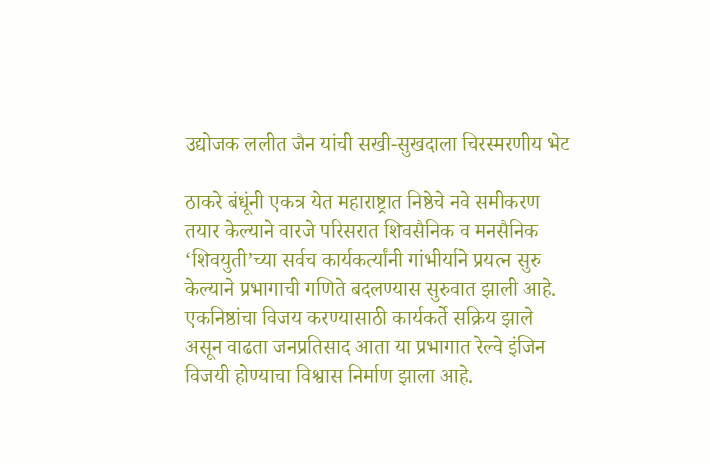उद्योजक ललीत जैन यांची सखी-सुखदाला चिरस्मरणीय भेट

ठाकरे बंधूंनी एकत्र येत महाराष्ट्रात निष्ठेचे नवे समीकरण तयार केल्याने वारजे परिसरात शिवसैनिक व मनसैनिक ‘शिवयुती’च्या सर्वच कार्यकर्त्यांनी गांभीर्याने प्रयत्न सुरु केल्याने प्रभागाची गणिते बदलण्यास सुरुवात झाली आहे. एकनिष्ठांचा विजय करण्यासाठी कार्यकर्ते सक्रिय झाले असून वाढता जनप्रतिसाद आता या प्रभागात रेल्वे इंजिन विजयी होण्याचा विश्वास निर्माण झाला आहे.